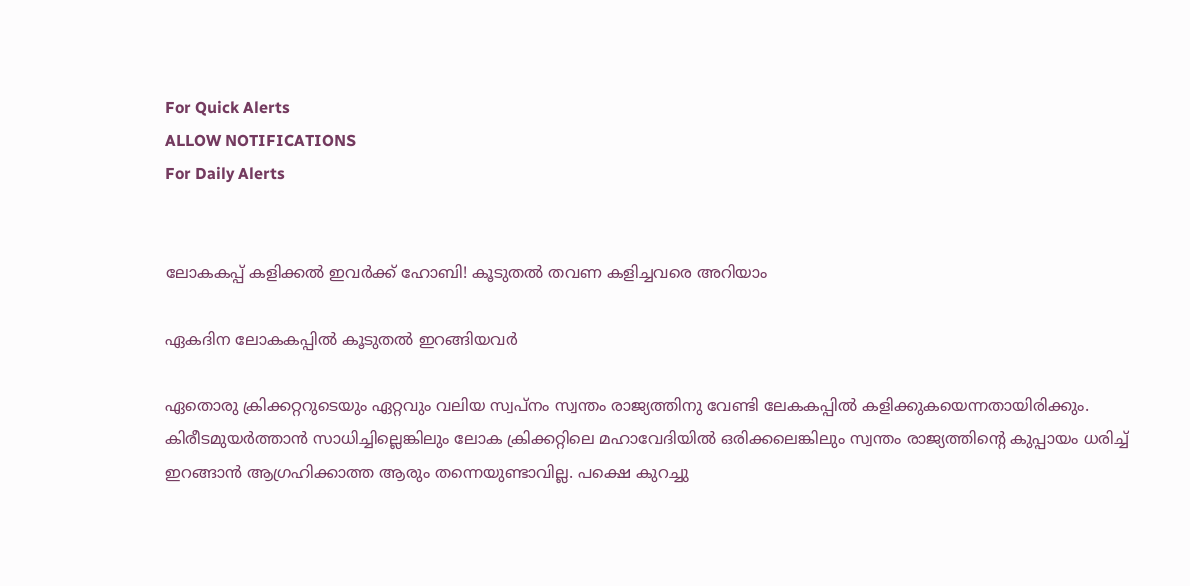For Quick Alerts
ALLOW NOTIFICATIONS
For Daily Alerts


ലോകകപ്പ് കളിക്കല്‍ ഇവര്‍ക്ക് ഹോബി! കൂടുതല്‍ തവണ കളിച്ചവരെ അറിയാം

ഏകദിന ലോകകപ്പില്‍ കൂടുതല്‍ ഇറങ്ങിയവര്‍

ഏതൊരു ക്രിക്കറ്ററുടെയും ഏറ്റവും വലിയ സ്വപ്‌നം സ്വന്തം രാജ്യത്തിനു വേണ്ടി ലേകകപ്പില്‍ കളിക്കുകയെന്നതായിരിക്കും. കിരീടമുയര്‍ത്താന്‍ സാധിച്ചില്ലെങ്കിലും ലോക ക്രിക്കറ്റിലെ മഹാവേദിയില്‍ ഒരിക്കലെങ്കിലും സ്വന്തം രാജ്യത്തിന്റെ കുപ്പായം ധരിച്ച് ഇറങ്ങാന്‍ ആഗ്രഹിക്കാത്ത ആരും തന്നെയുണ്ടാവില്ല. പക്ഷെ കുറച്ചു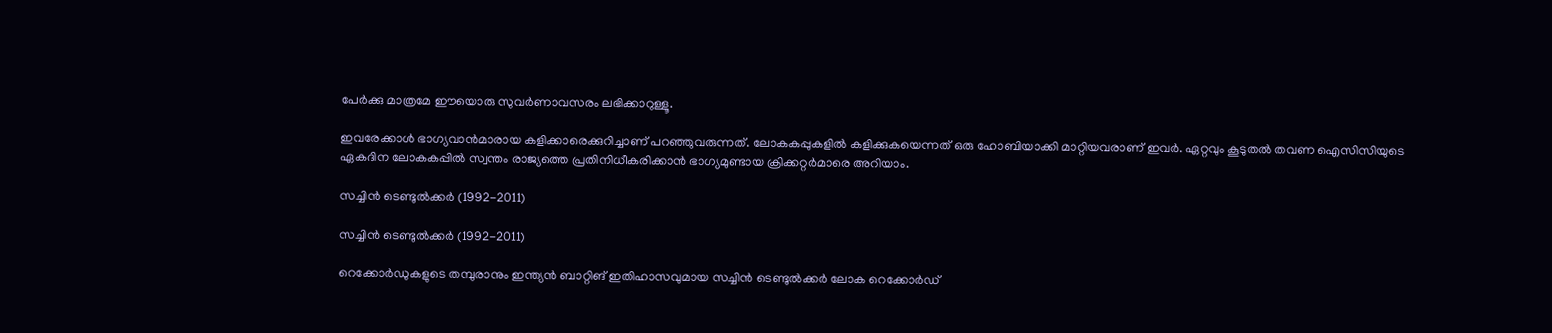പേര്‍ക്കു മാത്രമേ ഈയൊരു സുവര്‍ണാവസരം ലഭിക്കാറുള്ളൂ.

ഇവരേക്കാള്‍ ഭാഗ്യവാന്‍മാരായ കളിക്കാരെക്കുറിച്ചാണ് പറഞ്ഞുവരുന്നത്. ലോകകപ്പുകളില്‍ കളിക്കുകയെന്നത് ഒരു ഹോബിയാക്കി മാറ്റിയവരാണ് ഇവര്‍. ഏറ്റവും കൂടുതല്‍ തവണ ഐസിസിയുടെ ഏകദിന ലോകകപ്പില്‍ സ്വന്തം രാജ്യത്തെ പ്രതിനിധീകരിക്കാന്‍ ഭാഗ്യമുണ്ടായ ക്രിക്കറ്റര്‍മാരെ അറിയാം.

സച്ചിന്‍ ടെണ്ടുല്‍ക്കര്‍ (1992-2011)

സച്ചിന്‍ ടെണ്ടുല്‍ക്കര്‍ (1992-2011)

റെക്കോര്‍ഡുകളുടെ തമ്പുരാനും ഇന്ത്യന്‍ ബാറ്റിങ് ഇതിഹാസവുമായ സച്ചിന്‍ ടെണ്ടുല്‍ക്കര്‍ ലോക റെക്കോര്‍ഡ്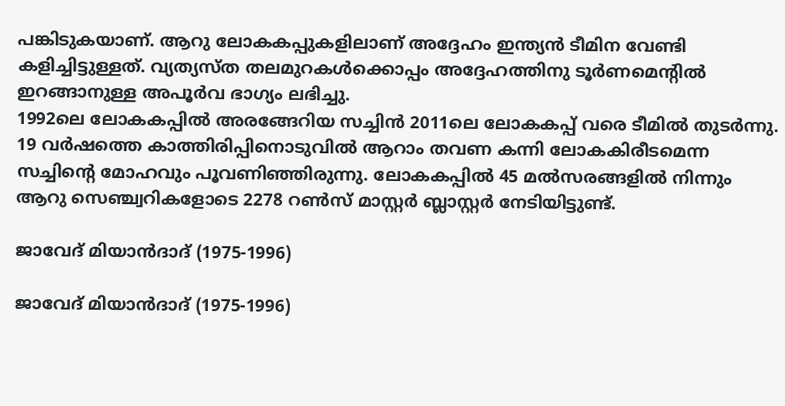പങ്കിടുകയാണ്. ആറു ലോകകപ്പുകളിലാണ് അദ്ദേഹം ഇന്ത്യന്‍ ടീമിന വേണ്ടി കളിച്ചിട്ടുള്ളത്. വ്യത്യസ്ത തലമുറകള്‍ക്കൊപ്പം അദ്ദേഹത്തിനു ടൂര്‍ണമെന്റില്‍ ഇറങ്ങാനുള്ള അപൂര്‍വ ഭാഗ്യം ലഭിച്ചു.
1992ലെ ലോകകപ്പില്‍ അരങ്ങേറിയ സച്ചിന്‍ 2011ലെ ലോകകപ്പ് വരെ ടീമില്‍ തുടര്‍ന്നു. 19 വര്‍ഷത്തെ കാത്തിരിപ്പിനൊടുവില്‍ ആറാം തവണ കന്നി ലോകകിരീടമെന്ന സച്ചിന്റെ മോഹവും പൂവണിഞ്ഞിരുന്നു. ലോകകപ്പില്‍ 45 മല്‍സരങ്ങളില്‍ നിന്നും ആറു സെഞ്ച്വറികളോടെ 2278 റണ്‍സ് മാസ്റ്റര്‍ ബ്ലാസ്റ്റര്‍ നേടിയിട്ടുണ്ട്.

ജാവേദ് മിയാന്‍ദാദ് (1975-1996)

ജാവേദ് മിയാന്‍ദാദ് (1975-1996)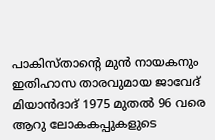പാകിസ്താന്റെ മുന്‍ നായകനും ഇതിഹാസ താരവുമായ ജാവേദ് മിയാന്‍ദാദ് 1975 മുതല്‍ 96 വരെ ആറു ലോകകപ്പുകളുടെ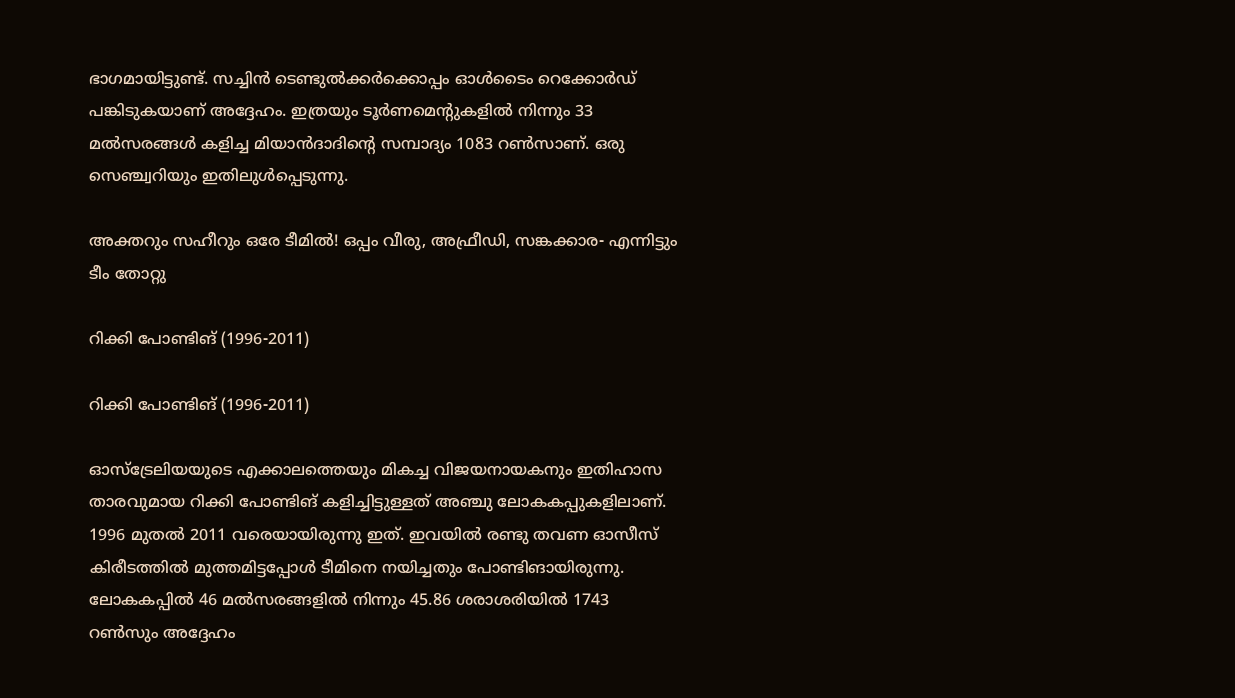ഭാഗമായിട്ടുണ്ട്. സച്ചിന്‍ ടെണ്ടുല്‍ക്കര്‍ക്കൊപ്പം ഓള്‍ടൈം റെക്കോര്‍ഡ് പങ്കിടുകയാണ് അദ്ദേഹം. ഇത്രയും ടൂര്‍ണമെന്റുകളില്‍ നിന്നും 33 മല്‍സരങ്ങള്‍ കളിച്ച മിയാന്‍ദാദിന്റെ സമ്പാദ്യം 1083 റണ്‍സാണ്. ഒരു സെഞ്ച്വറിയും ഇതിലുള്‍പ്പെടുന്നു.

അക്തറും സഹീറും ഒരേ ടീമില്‍! ഒപ്പം വീരു, അഫ്രീഡി, സങ്കക്കാര- എന്നിട്ടും ടീം തോറ്റു

റിക്കി പോണ്ടിങ് (1996-2011)

റിക്കി പോണ്ടിങ് (1996-2011)

ഓസ്‌ട്രേലിയയുടെ എക്കാലത്തെയും മികച്ച വിജയനായകനും ഇതിഹാസ താരവുമായ റിക്കി പോണ്ടിങ് കളിച്ചിട്ടുള്ളത് അഞ്ചു ലോകകപ്പുകളിലാണ്. 1996 മുതല്‍ 2011 വരെയായിരുന്നു ഇത്. ഇവയില്‍ രണ്ടു തവണ ഓസീസ് കിരീടത്തില്‍ മുത്തമിട്ടപ്പോള്‍ ടീമിനെ നയിച്ചതും പോണ്ടിങായിരുന്നു.
ലോകകപ്പില്‍ 46 മല്‍സരങ്ങളില്‍ നിന്നും 45.86 ശരാശരിയില്‍ 1743 റണ്‍സും അദ്ദേഹം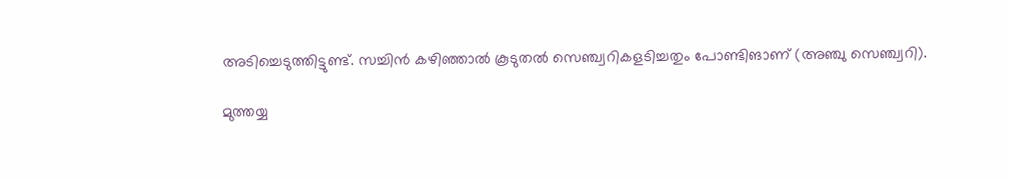അടിച്ചെടുത്തിട്ടുണ്ട്. സച്ചിന്‍ കഴിഞ്ഞാല്‍ കൂടുതല്‍ സെഞ്ച്വറികളടിച്ചതും പോണ്ടിങാണ് (അഞ്ചു സെഞ്ച്വറി).

മുത്തയ്യ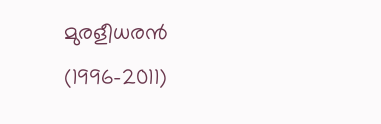മുരളീധരന്‍ (1996-2011)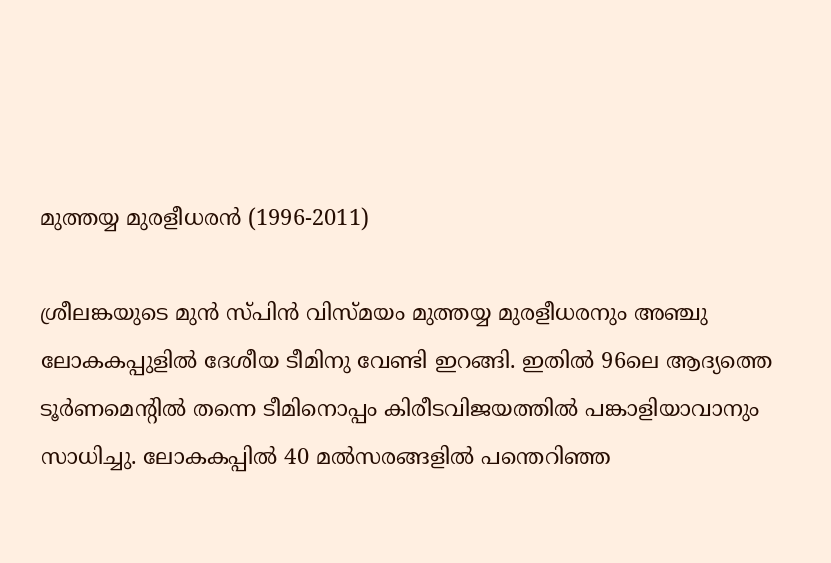മുത്തയ്യ മുരളീധരന്‍ (1996-2011)

ശ്രീലങ്കയുടെ മുന്‍ സ്പിന്‍ വിസ്മയം മുത്തയ്യ മുരളീധരനും അഞ്ചു ലോകകപ്പുളില്‍ ദേശീയ ടീമിനു വേണ്ടി ഇറങ്ങി. ഇതില്‍ 96ലെ ആദ്യത്തെ ടൂര്‍ണമെന്റില്‍ തന്നെ ടീമിനൊപ്പം കിരീടവിജയത്തില്‍ പങ്കാളിയാവാനും സാധിച്ചു. ലോകകപ്പില്‍ 40 മല്‍സരങ്ങളില്‍ പന്തെറിഞ്ഞ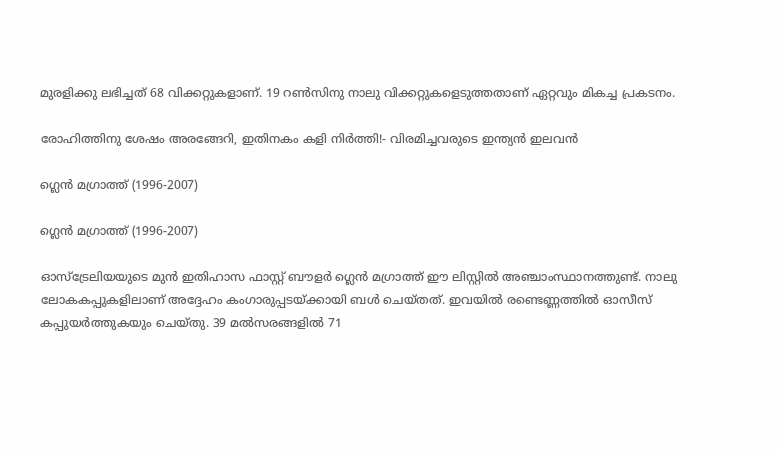മുരളിക്കു ലഭിച്ചത് 68 വിക്കറ്റുകളാണ്. 19 റണ്‍സിനു നാലു വിക്കറ്റുകളെടുത്തതാണ് ഏറ്റവും മികച്ച പ്രകടനം.

രോഹിത്തിനു ശേഷം അരങ്ങേറി, ഇതിനകം കളി നിര്‍ത്തി!- വിരമിച്ചവരുടെ ഇന്ത്യന്‍ ഇലവന്‍

ഗ്ലെന്‍ മഗ്രാത്ത് (1996-2007)

ഗ്ലെന്‍ മഗ്രാത്ത് (1996-2007)

ഓസ്‌ട്രേലിയയുടെ മുന്‍ ഇതിഹാസ ഫാസ്റ്റ് ബൗളര്‍ ഗ്ലെന്‍ മഗ്രാത്ത് ഈ ലിസ്റ്റില്‍ അഞ്ചാംസ്ഥാനത്തുണ്ട്. നാലു ലോകകപ്പുകളിലാണ് അദ്ദേഹം കംഗാരുപ്പടയ്ക്കായി ബള്‍ ചെയ്തത്. ഇവയില്‍ രണ്ടെണ്ണത്തില്‍ ഓസീസ് കപ്പുയര്‍ത്തുകയും ചെയ്തു. 39 മല്‍സരങ്ങളില്‍ 71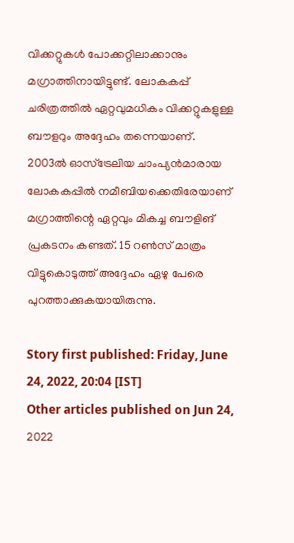വിക്കറ്റുകള്‍ പോക്കറ്റിലാക്കാനും മഗ്രാത്തിനായിട്ടുണ്ട്. ലോകകപ്പ് ചരിത്രത്തില്‍ ഏറ്റവുമധികം വിക്കറ്റുകളുള്ള ബൗളറും അദ്ദേഹം തന്നെയാണ്.
2003ല്‍ ഓസ്‌ട്രേലിയ ചാംപ്യന്‍മാരായ ലോകകപ്പില്‍ നമീബിയക്കെതിരേയാണ് മഗ്രാത്തിന്റെ ഏറ്റവും മികച്ച ബൗളിങ് പ്രകടനം കണ്ടത്. 15 റണ്‍സ് മാത്രം വിട്ടുകൊടുത്ത് അദ്ദേഹം ഏഴു പേരെ പുറത്താക്കുകയായിരുന്നു.

Story first published: Friday, June 24, 2022, 20:04 [IST]
Other articles published on Jun 24, 2022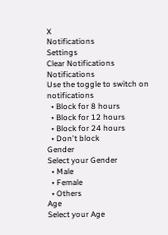X
Notifications
Settings
Clear Notifications
Notifications
Use the toggle to switch on notifications
  • Block for 8 hours
  • Block for 12 hours
  • Block for 24 hours
  • Don't block
Gender
Select your Gender
  • Male
  • Female
  • Others
Age
Select your Age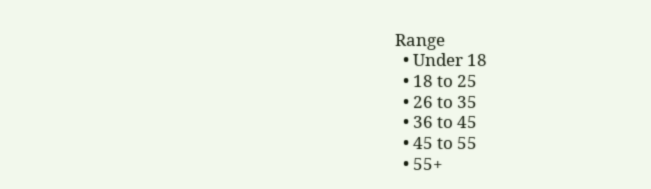Range
  • Under 18
  • 18 to 25
  • 26 to 35
  • 36 to 45
  • 45 to 55
  • 55+